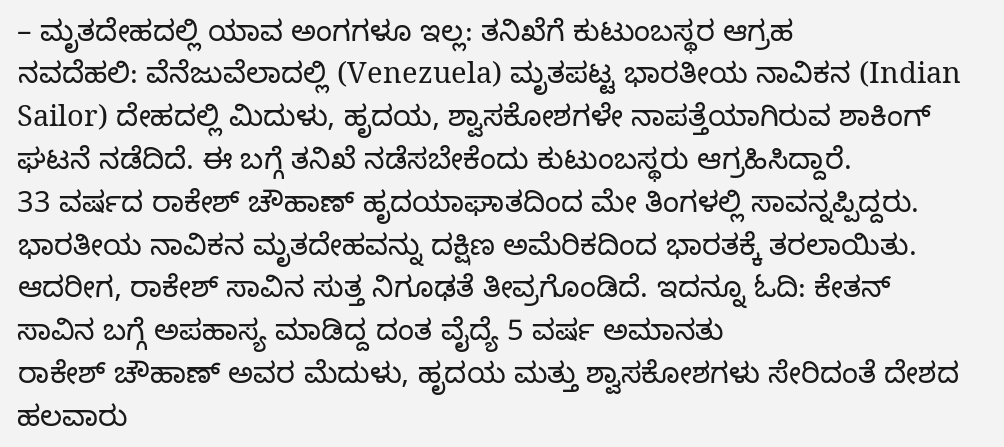– ಮೃತದೇಹದಲ್ಲಿ ಯಾವ ಅಂಗಗಳೂ ಇಲ್ಲ: ತನಿಖೆಗೆ ಕುಟುಂಬಸ್ಥರ ಆಗ್ರಹ
ನವದೆಹಲಿ: ವೆನೆಜುವೆಲಾದಲ್ಲಿ (Venezuela) ಮೃತಪಟ್ಟ ಭಾರತೀಯ ನಾವಿಕನ (Indian Sailor) ದೇಹದಲ್ಲಿ ಮಿದುಳು, ಹೃದಯ, ಶ್ವಾಸಕೋಶಗಳೇ ನಾಪತ್ತೆಯಾಗಿರುವ ಶಾಕಿಂಗ್ ಘಟನೆ ನಡೆದಿದೆ. ಈ ಬಗ್ಗೆ ತನಿಖೆ ನಡೆಸಬೇಕೆಂದು ಕುಟುಂಬಸ್ಥರು ಆಗ್ರಹಿಸಿದ್ದಾರೆ.
33 ವರ್ಷದ ರಾಕೇಶ್ ಚೌಹಾಣ್ ಹೃದಯಾಘಾತದಿಂದ ಮೇ ತಿಂಗಳಲ್ಲಿ ಸಾವನ್ನಪ್ಪಿದ್ದರು. ಭಾರತೀಯ ನಾವಿಕನ ಮೃತದೇಹವನ್ನು ದಕ್ಷಿಣ ಅಮೆರಿಕದಿಂದ ಭಾರತಕ್ಕೆ ತರಲಾಯಿತು. ಆದರೀಗ, ರಾಕೇಶ್ ಸಾವಿನ ಸುತ್ತ ನಿಗೂಢತೆ ತೀವ್ರಗೊಂಡಿದೆ. ಇದನ್ನೂ ಓದಿ: ಕೇತನ್ ಸಾವಿನ ಬಗ್ಗೆ ಅಪಹಾಸ್ಯ ಮಾಡಿದ್ದ ದಂತ ವೈದ್ಯೆ 5 ವರ್ಷ ಅಮಾನತು
ರಾಕೇಶ್ ಚೌಹಾಣ್ ಅವರ ಮೆದುಳು, ಹೃದಯ ಮತ್ತು ಶ್ವಾಸಕೋಶಗಳು ಸೇರಿದಂತೆ ದೇಶದ ಹಲವಾರು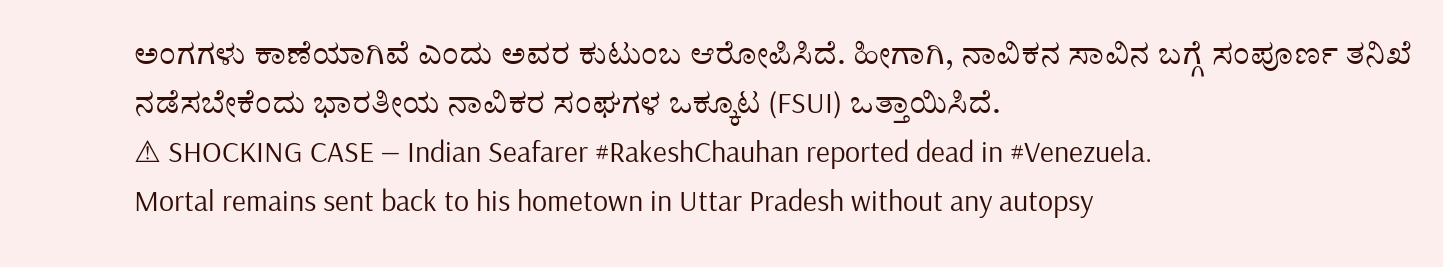ಅಂಗಗಳು ಕಾಣೆಯಾಗಿವೆ ಎಂದು ಅವರ ಕುಟುಂಬ ಆರೋಪಿಸಿದೆ. ಹೀಗಾಗಿ, ನಾವಿಕನ ಸಾವಿನ ಬಗ್ಗೆ ಸಂಪೂರ್ಣ ತನಿಖೆ ನಡೆಸಬೇಕೆಂದು ಭಾರತೀಯ ನಾವಿಕರ ಸಂಘಗಳ ಒಕ್ಕೂಟ (FSUI) ಒತ್ತಾಯಿಸಿದೆ.
⚠ SHOCKING CASE — Indian Seafarer #RakeshChauhan reported dead in #Venezuela.
Mortal remains sent back to his hometown in Uttar Pradesh without any autopsy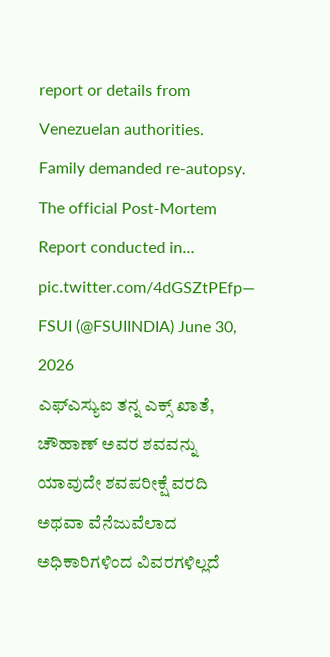report or details from Venezuelan authorities.
Family demanded re-autopsy. The official Post-Mortem Report conducted in… pic.twitter.com/4dGSZtPEfp— FSUI (@FSUIINDIA) June 30, 2026
ಎಫ್ಎಸ್ಯುಐ ತನ್ನ ಎಕ್ಸ್ ಖಾತೆ, ಚೌಹಾಣ್ ಅವರ ಶವವನ್ನು ಯಾವುದೇ ಶವಪರೀಕ್ಷೆ ವರದಿ ಅಥವಾ ವೆನೆಜುವೆಲಾದ ಅಧಿಕಾರಿಗಳಿಂದ ವಿವರಗಳಿಲ್ಲದೆ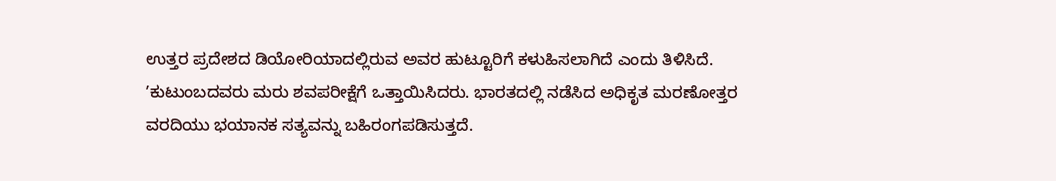ಉತ್ತರ ಪ್ರದೇಶದ ಡಿಯೋರಿಯಾದಲ್ಲಿರುವ ಅವರ ಹುಟ್ಟೂರಿಗೆ ಕಳುಹಿಸಲಾಗಿದೆ ಎಂದು ತಿಳಿಸಿದೆ.
ʼಕುಟುಂಬದವರು ಮರು ಶವಪರೀಕ್ಷೆಗೆ ಒತ್ತಾಯಿಸಿದರು. ಭಾರತದಲ್ಲಿ ನಡೆಸಿದ ಅಧಿಕೃತ ಮರಣೋತ್ತರ ವರದಿಯು ಭಯಾನಕ ಸತ್ಯವನ್ನು ಬಹಿರಂಗಪಡಿಸುತ್ತದೆ.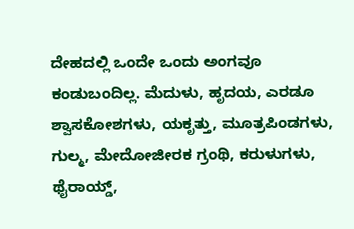ದೇಹದಲ್ಲಿ ಒಂದೇ ಒಂದು ಅಂಗವೂ ಕಂಡುಬಂದಿಲ್ಲ. ಮೆದುಳು, ಹೃದಯ, ಎರಡೂ ಶ್ವಾಸಕೋಶಗಳು, ಯಕೃತ್ತು, ಮೂತ್ರಪಿಂಡಗಳು, ಗುಲ್ಮ, ಮೇದೋಜೀರಕ ಗ್ರಂಥಿ, ಕರುಳುಗಳು, ಥೈರಾಯ್ಡ್,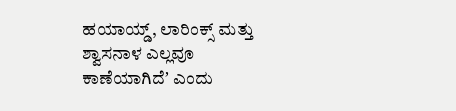ಹಯಾಯ್ಡ್, ಲಾರಿಂಕ್ಸ್ ಮತ್ತು ಶ್ವಾಸನಾಳ ಎಲ್ಲವೂ ಕಾಣೆಯಾಗಿದೆʼ ಎಂದು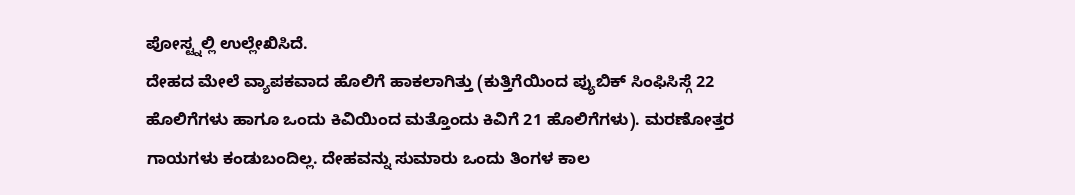ಪೋಸ್ಟ್ನಲ್ಲಿ ಉಲ್ಲೇಖಿಸಿದೆ.
ದೇಹದ ಮೇಲೆ ವ್ಯಾಪಕವಾದ ಹೊಲಿಗೆ ಹಾಕಲಾಗಿತ್ತು (ಕುತ್ತಿಗೆಯಿಂದ ಪ್ಯುಬಿಕ್ ಸಿಂಫಿಸಿಸ್ಗೆ 22 ಹೊಲಿಗೆಗಳು ಹಾಗೂ ಒಂದು ಕಿವಿಯಿಂದ ಮತ್ತೊಂದು ಕಿವಿಗೆ 21 ಹೊಲಿಗೆಗಳು). ಮರಣೋತ್ತರ ಗಾಯಗಳು ಕಂಡುಬಂದಿಲ್ಲ. ದೇಹವನ್ನು ಸುಮಾರು ಒಂದು ತಿಂಗಳ ಕಾಲ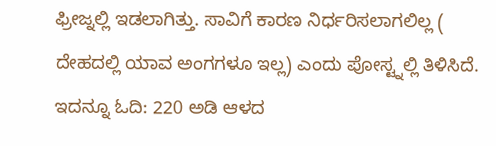ಫ್ರೀಜ್ನಲ್ಲಿ ಇಡಲಾಗಿತ್ತು. ಸಾವಿಗೆ ಕಾರಣ ನಿರ್ಧರಿಸಲಾಗಲಿಲ್ಲ ( ದೇಹದಲ್ಲಿ ಯಾವ ಅಂಗಗಳೂ ಇಲ್ಲ) ಎಂದು ಪೋಸ್ಟ್ನಲ್ಲಿ ತಿಳಿಸಿದೆ. ಇದನ್ನೂ ಓದಿ: 220 ಅಡಿ ಆಳದ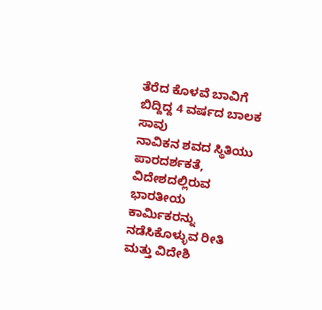ತೆರೆದ ಕೊಳವೆ ಬಾವಿಗೆ ಬಿದ್ದಿದ್ದ 4 ವರ್ಷದ ಬಾಲಕ ಸಾವು
ನಾವಿಕನ ಶವದ ಸ್ಥಿತಿಯು ಪಾರದರ್ಶಕತೆ, ವಿದೇಶದಲ್ಲಿರುವ ಭಾರತೀಯ ಕಾರ್ಮಿಕರನ್ನು ನಡೆಸಿಕೊಳ್ಳುವ ರೀತಿ ಮತ್ತು ವಿದೇಶಿ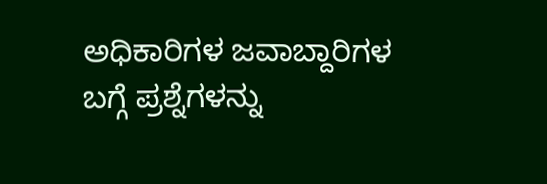ಅಧಿಕಾರಿಗಳ ಜವಾಬ್ದಾರಿಗಳ ಬಗ್ಗೆ ಪ್ರಶ್ನೆಗಳನ್ನು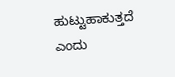ಹುಟ್ಟುಹಾಕುತ್ತದೆ ಎಂದು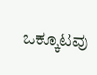ಒಕ್ಕೂಟವು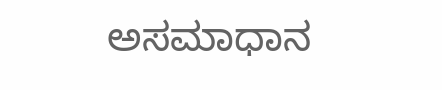ಅಸಮಾಧಾನ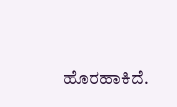ಹೊರಹಾಕಿದೆ.